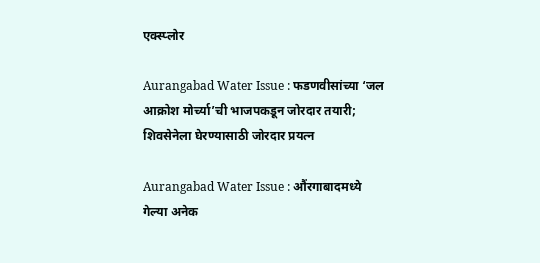एक्स्प्लोर

Aurangabad Water Issue : फडणवीसांच्या ‘जल आक्रोश मोर्च्या’ची भाजपकडून जोरदार तयारी; शिवसेनेला घेरण्यासाठी जोरदार प्रयत्न

Aurangabad Water Issue : औंरगाबादमध्ये गेल्या अनेक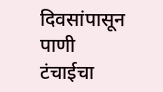दिवसांपासून पाणी टंचाईचा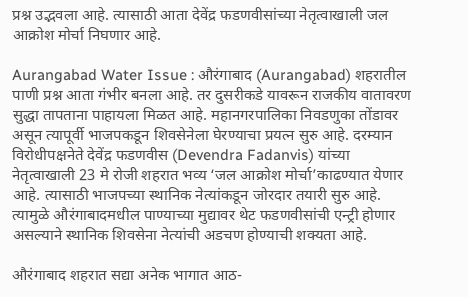प्रश्न उद्भवला आहे. त्यासाठी आता देवेंद्र फडणवीसांच्या नेतृत्वाखाली जल आक्रोश मोर्चा निघणार आहे.

Aurangabad Water Issue : औरंगाबाद (Aurangabad) शहरातील पाणी प्रश्न आता गंभीर बनला आहे. तर दुसरीकडे यावरून राजकीय वातावरण सुद्धा तापताना पाहायला मिळत आहे. महानगरपालिका निवडणुका तोंडावर असून त्यापूर्वी भाजपकडून शिवसेनेला घेरण्याचा प्रयत्न सुरु आहे. दरम्यान विरोधीपक्षनेते देवेंद्र फडणवीस (Devendra Fadanvis) यांच्या नेतृत्वाखाली 23 मे रोजी शहरात भव्य ‘जल आक्रोश मोर्चा’काढण्यात येणार आहे. त्यासाठी भाजपच्या स्थानिक नेत्यांकडून जोरदार तयारी सुरु आहे. त्यामुळे औरंगाबादमधील पाण्याच्या मुद्यावर थेट फडणवीसांची एन्ट्री होणार असल्याने स्थानिक शिवसेना नेत्यांची अडचण होण्याची शक्यता आहे.

औरंगाबाद शहरात सद्या अनेक भागात आठ-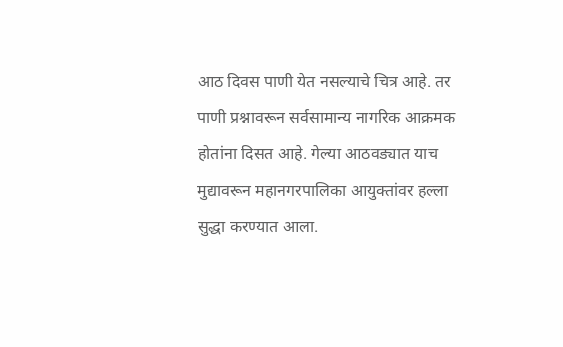आठ दिवस पाणी येत नसल्याचे चित्र आहे. तर पाणी प्रश्नावरून सर्वसामान्य नागरिक आक्रमक होतांना दिसत आहे. गेल्या आठवड्यात याच मुद्यावरून महानगरपालिका आयुक्तांवर हल्ला सुद्धा करण्यात आला.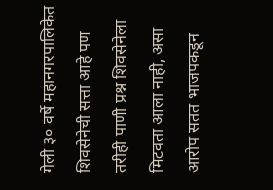गेली ३० वर्षे महानगरपालिकेत शिवसेनेची सत्ता आहे पण तरीही पाणी प्रश्न शिवसेनेला मिटवता आला नाही, असा आरोप सतत भाजपकडून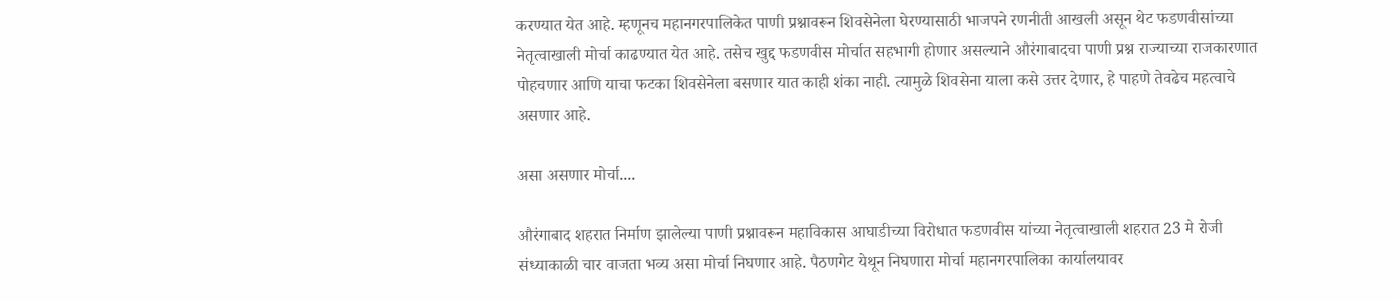करण्यात येत आहे. म्हणूनच महानगरपालिकेत पाणी प्रश्नावरून शिवसेनेला घेरण्यासाठी भाजपने रणनीती आखली असून थेट फडणवीसांच्या नेतृत्वाखाली मोर्चा काढण्यात येत आहे. तसेच खुद्द फडणवीस मोर्चात सहभागी होणार असल्याने औरंगाबादचा पाणी प्रश्न राज्याच्या राजकारणात पोहचणार आणि याचा फटका शिवसेनेला बसणार यात काही शंका नाही. त्यामुळे शिवसेना याला कसे उत्तर देणार, हे पाहणे तेवढेच महत्वाचे असणार आहे.

असा असणार मोर्चा....

औरंगाबाद शहरात निर्माण झालेल्या पाणी प्रश्नावरून महाविकास आघाडीच्या विरोधात फडणवीस यांच्या नेतृत्वाखाली शहरात 23 मे रोजी संध्याकाळी चार वाजता भव्य असा मोर्चा निघणार आहे. पैठणगेट येथून निघणारा मोर्चा महानगरपालिका कार्यालयावर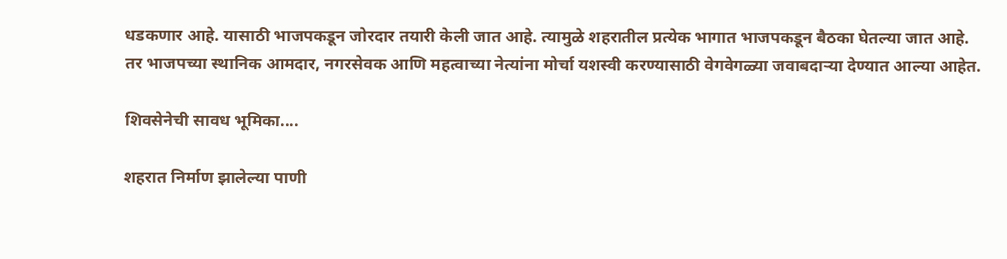धडकणार आहे. यासाठी भाजपकडून जोरदार तयारी केली जात आहे. त्यामुळे शहरातील प्रत्येक भागात भाजपकडून बैठका घेतल्या जात आहे. तर भाजपच्या स्थानिक आमदार, नगरसेवक आणि महत्वाच्या नेत्यांना मोर्चा यशस्वी करण्यासाठी वेगवेगळ्या जवाबदाऱ्या देण्यात आल्या आहेत.

शिवसेनेची सावध भूमिका....

शहरात निर्माण झालेल्या पाणी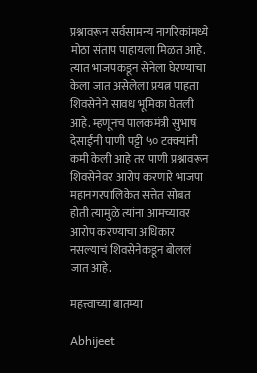प्रश्नावरून सर्वसामन्य नागरिकांमध्ये मोठा संताप पाहायला मिळत आहे. त्यात भाजपकडून सेनेला घेरण्याचा केला जात असेलेला प्रयत्न पाहता शिवसेनेने सावध भूमिका घेतली आहे. म्हणूनच पालकमंत्री सुभाष देसाईंनी पाणी पट्टी ५० टक्क्यांनी कमी केली आहे तर पाणी प्रश्नावरून शिवसेनेवर आरोप करणारे भाजपा महानगरपालिकेत सत्तेत सोबत होती त्यामुळे त्यांना आमच्यावर आरोप करण्याचा अधिकार नसल्याचं शिवसेनेकडून बोललं जात आहे.

महत्त्वाच्या बातम्या

Abhijeet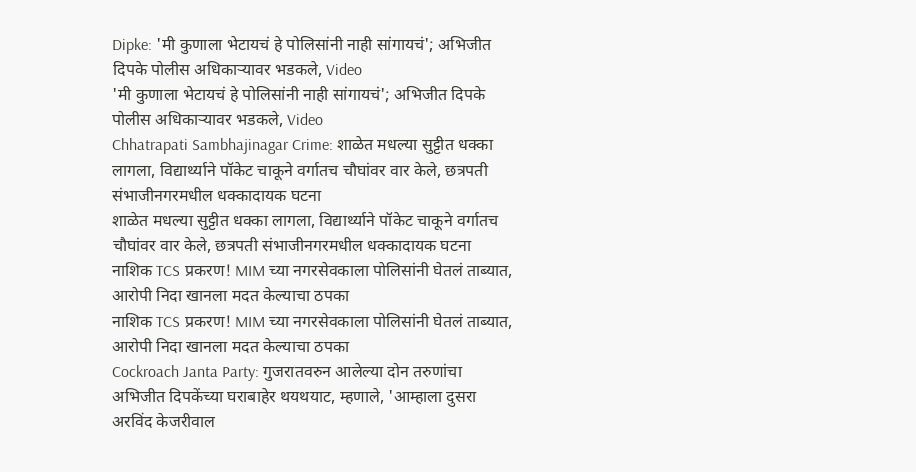Dipke: 'मी कुणाला भेटायचं हे पोलिसांनी नाही सांगायचं'; अभिजीत दिपके पोलीस अधिकाऱ्यावर भडकले, Video
'मी कुणाला भेटायचं हे पोलिसांनी नाही सांगायचं'; अभिजीत दिपके पोलीस अधिकाऱ्यावर भडकले, Video
Chhatrapati Sambhajinagar Crime: शाळेत मधल्या सुट्टीत धक्का लागला, विद्यार्थ्याने पॉकेट चाकूने वर्गातच चौघांवर वार केले, छत्रपती संभाजीनगरमधील धक्कादायक घटना
शाळेत मधल्या सुट्टीत धक्का लागला, विद्यार्थ्याने पॉकेट चाकूने वर्गातच चौघांवर वार केले, छत्रपती संभाजीनगरमधील धक्कादायक घटना
नाशिक TCS प्रकरण! MIM च्या नगरसेवकाला पोलिसांनी घेतलं ताब्यात, आरोपी निदा खानला मदत केल्याचा ठपका
नाशिक TCS प्रकरण! MIM च्या नगरसेवकाला पोलिसांनी घेतलं ताब्यात, आरोपी निदा खानला मदत केल्याचा ठपका
Cockroach Janta Party: गुजरातवरुन आलेल्या दोन तरुणांचा अभिजीत दिपकेंच्या घराबाहेर थयथयाट, म्हणाले, 'आम्हाला दुसरा अरविंद केजरीवाल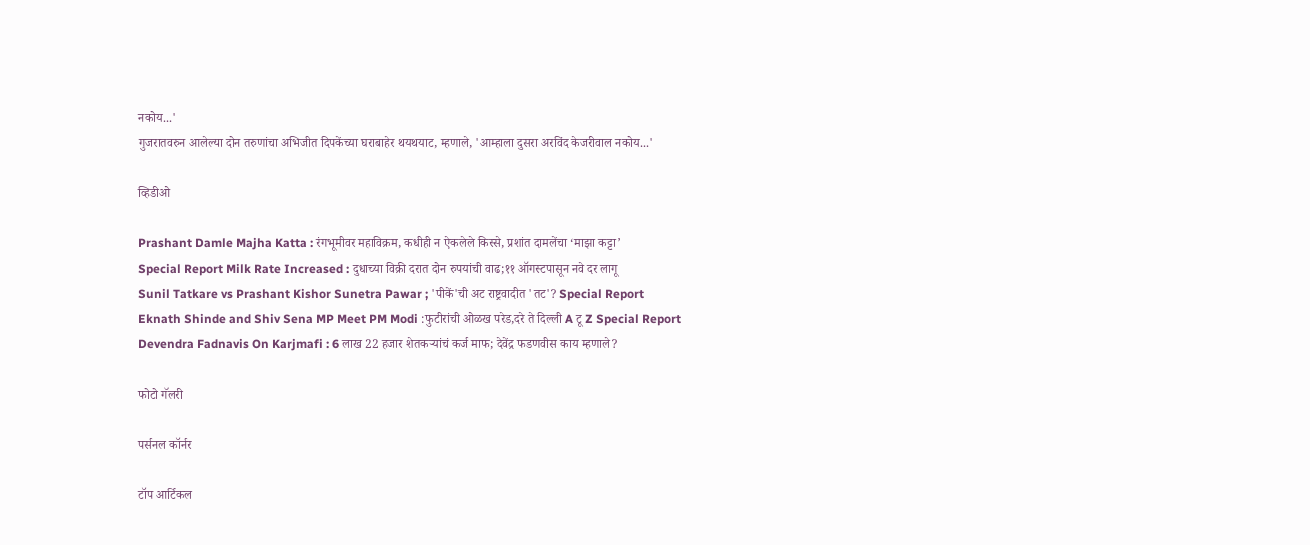नकोय...'
गुजरातवरुन आलेल्या दोन तरुणांचा अभिजीत दिपकेंच्या घराबाहेर थयथयाट, म्हणाले, 'आम्हाला दुसरा अरविंद केजरीवाल नकोय...'

व्हिडीओ

Prashant Damle Majha Katta : रंगभूमीवर महाविक्रम, कधीही न ऐकलेले किस्से, प्रशांत दामलेंचा ‘माझा कट्टा’
Special Report Milk Rate Increased : दुधाच्या विक्री दरात दोन रुपयांची वाढ;११ ऑगस्टपासून नवे दर लागू
Sunil Tatkare vs Prashant Kishor Sunetra Pawar ; 'पीकें'ची अट राष्ट्रवादीत 'तट'? Special Report
Eknath Shinde and Shiv Sena MP Meet PM Modi :फुटीरांची ओळख परेड,दरे ते दिल्ली A टू Z Special Report
Devendra Fadnavis On Karjmafi : 6 लाख 22 हजार शेतकऱ्यांचं कर्ज माफ; देवेंद्र फडणवीस काय म्हणाले?

फोटो गॅलरी

पर्सनल कॉर्नर

टॉप आर्टिकल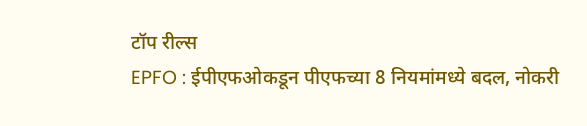टॉप रील्स
EPFO : ईपीएफओकडून पीएफच्या 8 नियमांमध्ये बदल, नोकरी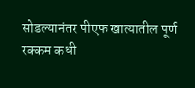सोडल्यानंतर पीएफ खात्यातील पूर्ण रक्कम कधी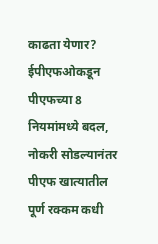काढता येणार?
ईपीएफओकडून पीएफच्या 8 नियमांमध्ये बदल, नोकरी सोडल्यानंतर पीएफ खात्यातील पूर्ण रक्कम कधी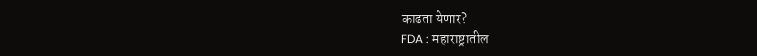काढता येणार?
FDA : महाराष्ट्रातील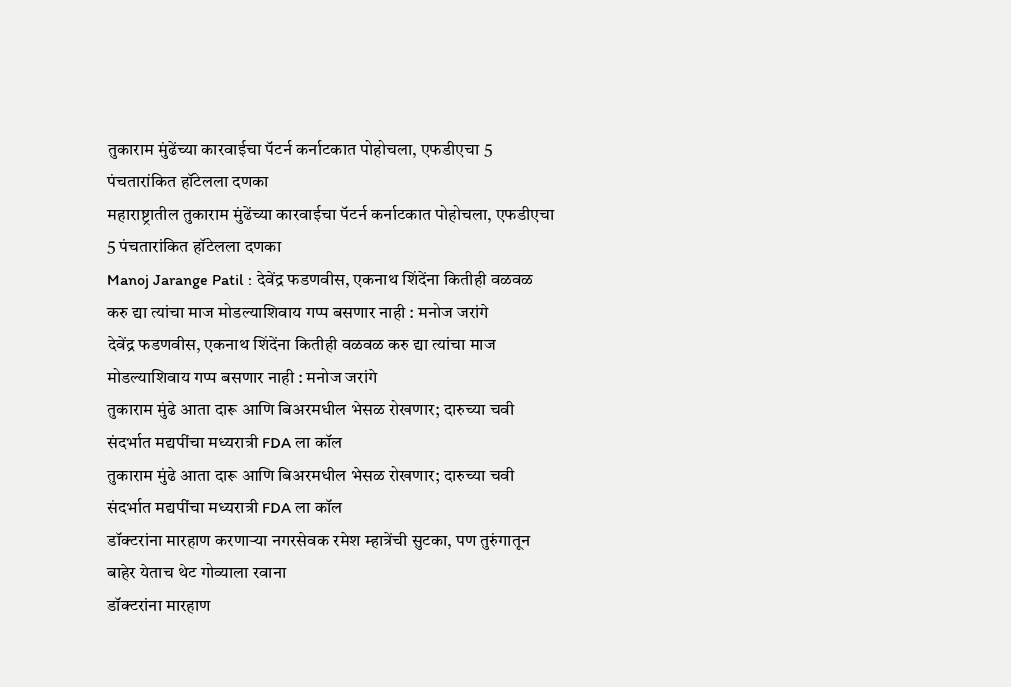तुकाराम मुंढेंच्या कारवाईचा पॅटर्न कर्नाटकात पोहोचला, एफडीएचा 5 पंचतारांकित हॉटेलला दणका
महाराष्ट्रातील तुकाराम मुंढेंच्या कारवाईचा पॅटर्न कर्नाटकात पोहोचला, एफडीएचा 5 पंचतारांकित हॉटेलला दणका
Manoj Jarange Patil : देवेंद्र फडणवीस, एकनाथ शिंदेंना कितीही वळवळ करु द्या त्यांचा माज मोडल्याशिवाय गप्प बसणार नाही : मनोज जरांगे
देवेंद्र फडणवीस, एकनाथ शिंदेंना कितीही वळवळ करु द्या त्यांचा माज मोडल्याशिवाय गप्प बसणार नाही : मनोज जरांगे
तुकाराम मुंढे आता दारू आणि बिअरमधील भेसळ रोखणार; दारुच्या चवी संदर्भात मद्यपींचा मध्यरात्री FDA ला कॉल
तुकाराम मुंढे आता दारू आणि बिअरमधील भेसळ रोखणार; दारुच्या चवी संदर्भात मद्यपींचा मध्यरात्री FDA ला कॉल
डॉक्टरांना मारहाण करणाऱ्या नगरसेवक रमेश म्हात्रेंची सुटका, पण तुरुंगातून बाहेर येताच थेट गोव्याला रवाना
डॉक्टरांना मारहाण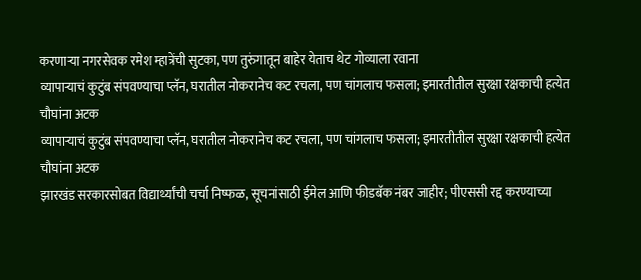करणाऱ्या नगरसेवक रमेश म्हात्रेंची सुटका, पण तुरुंगातून बाहेर येताच थेट गोव्याला रवाना
व्यापाऱ्याचं कुटुंब संपवण्याचा प्लॅन, घरातील नोकरानेच कट रचला, पण चांगलाच फसला; इमारतीतील सुरक्षा रक्षकाची हत्येत चौघांना अटक
व्यापाऱ्याचं कुटुंब संपवण्याचा प्लॅन, घरातील नोकरानेच कट रचला, पण चांगलाच फसला; इमारतीतील सुरक्षा रक्षकाची हत्येत चौघांना अटक
झारखंड सरकारसोबत विद्यार्थ्यांची चर्चा निष्फळ, सूचनांसाठी ईमेल आणि फीडबॅक नंबर जाहीर; पीएससी रद्द करण्याच्या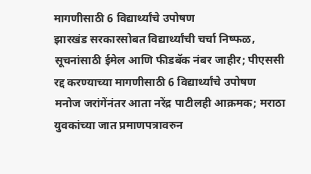मागणीसाठी 6 विद्यार्थ्यांचे उपोषण
झारखंड सरकारसोबत विद्यार्थ्यांची चर्चा निष्फळ, सूचनांसाठी ईमेल आणि फीडबॅक नंबर जाहीर; पीएससी रद्द करण्याच्या मागणीसाठी 6 विद्यार्थ्यांचे उपोषण
मनोज जरांगेंनंतर आता नरेंद्र पाटीलही आक्रमक; मराठा युवकांच्या जात प्रमाणपत्रावरुन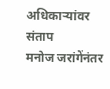अधिकाऱ्यांवर संताप
मनोज जरांगेंनंतर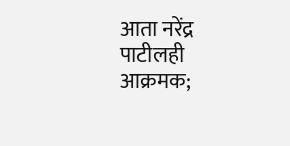आता नरेंद्र पाटीलही आक्रमक;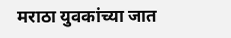मराठा युवकांच्या जात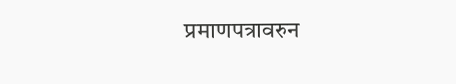प्रमाणपत्रावरुन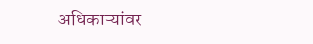अधिकाऱ्यांवर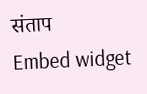संताप
Embed widget